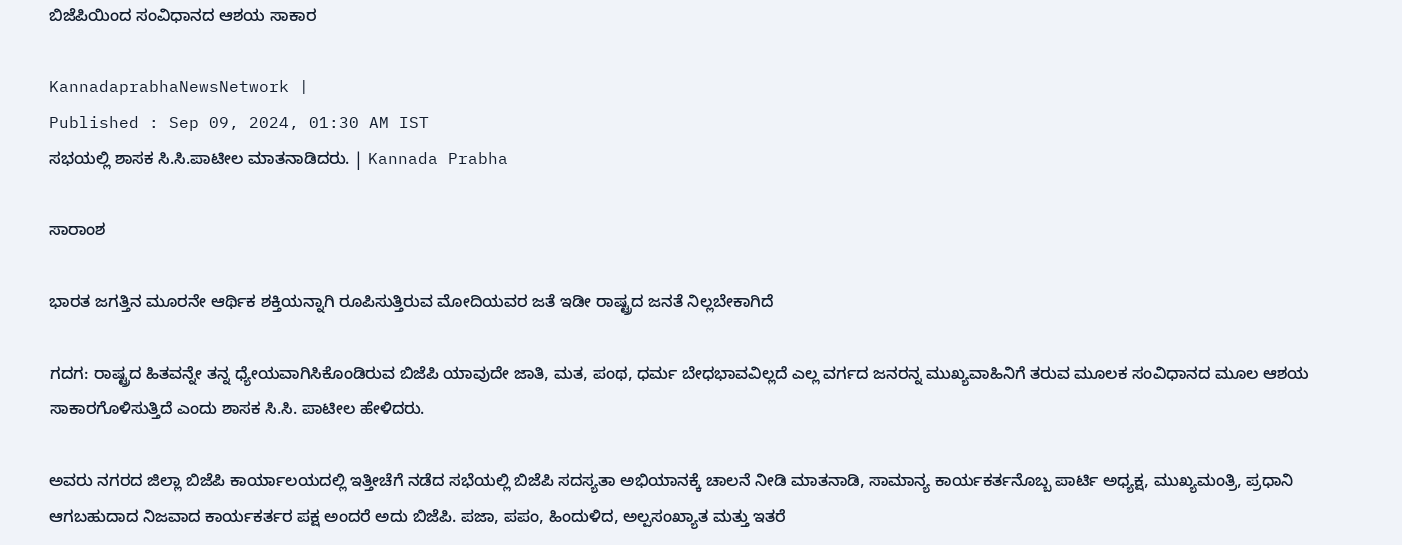ಬಿಜೆಪಿಯಿಂದ ಸಂವಿಧಾನದ ಆಶಯ ಸಾಕಾರ

KannadaprabhaNewsNetwork |
Published : Sep 09, 2024, 01:30 AM IST
ಸಭಯಲ್ಲಿ ಶಾಸಕ ಸಿ.ಸಿ.ಪಾಟೀಲ ಮಾತನಾಡಿದರು. | Kannada Prabha

ಸಾರಾಂಶ

ಭಾರತ ಜಗತ್ತಿನ ಮೂರನೇ ಆರ್ಥಿಕ ಶಕ್ತಿಯನ್ನಾಗಿ ರೂಪಿಸುತ್ತಿರುವ ಮೋದಿಯವರ ಜತೆ ಇಡೀ ರಾಷ್ಟ್ರದ ಜನತೆ ನಿಲ್ಲಬೇಕಾಗಿದೆ

ಗದಗ: ರಾಷ್ಟ್ರದ ಹಿತವನ್ನೇ ತನ್ನ ಧ್ಯೇಯವಾಗಿಸಿಕೊಂಡಿರುವ ಬಿಜೆಪಿ ಯಾವುದೇ ಜಾತಿ, ಮತ, ಪಂಥ, ಧರ್ಮ ಬೇಧಭಾವವಿಲ್ಲದೆ ಎಲ್ಲ ವರ್ಗದ ಜನರನ್ನ ಮುಖ್ಯವಾಹಿನಿಗೆ ತರುವ ಮೂಲಕ ಸಂವಿಧಾನದ ಮೂಲ ಆಶಯ ಸಾಕಾರಗೊಳಿಸುತ್ತಿದೆ ಎಂದು ಶಾಸಕ ಸಿ.ಸಿ. ಪಾಟೀಲ ಹೇಳಿದರು.

ಅವರು ನಗರದ ಜಿಲ್ಲಾ ಬಿಜೆಪಿ ಕಾರ್ಯಾಲಯದಲ್ಲಿ ಇತ್ತೀಚೆಗೆ ನಡೆದ ಸಭೆಯಲ್ಲಿ ಬಿಜೆಪಿ ಸದಸ್ಯತಾ ಅಭಿಯಾನಕ್ಕೆ ಚಾಲನೆ ನೀಡಿ ಮಾತನಾಡಿ, ಸಾಮಾನ್ಯ ಕಾರ್ಯಕರ್ತನೊಬ್ಬ ಪಾರ್ಟಿ ಅಧ್ಯಕ್ಷ, ಮುಖ್ಯಮಂತ್ರಿ, ಪ್ರಧಾನಿ ಆಗಬಹುದಾದ ನಿಜವಾದ ಕಾರ್ಯಕರ್ತರ ಪಕ್ಷ ಅಂದರೆ ಅದು ಬಿಜೆಪಿ. ಪಜಾ, ಪಪಂ, ಹಿಂದುಳಿದ, ಅಲ್ಪಸಂಖ್ಯಾತ ಮತ್ತು ಇತರೆ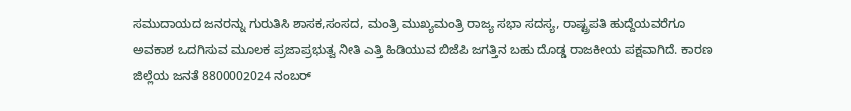ಸಮುದಾಯದ ಜನರನ್ನು ಗುರುತಿಸಿ ಶಾಸಕ,ಸಂಸದ, ಮಂತ್ರಿ ಮುಖ್ಯಮಂತ್ರಿ ರಾಜ್ಯ ಸಭಾ ಸದಸ್ಯ, ರಾಷ್ಟ್ರಪತಿ ಹುದ್ದೆಯವರೆಗೂ ಅವಕಾಶ ಒದಗಿಸುವ ಮೂಲಕ ಪ್ರಜಾಪ್ರಭುತ್ವ ನೀತಿ ಎತ್ತಿ ಹಿಡಿಯುವ ಬಿಜೆಪಿ ಜಗತ್ತಿನ ಬಹು ದೊಡ್ಡ ರಾಜಕೀಯ ಪಕ್ಷವಾಗಿದೆ. ಕಾರಣ ಜಿಲ್ಲೆಯ ಜನತೆ 8800002024 ನಂಬರ್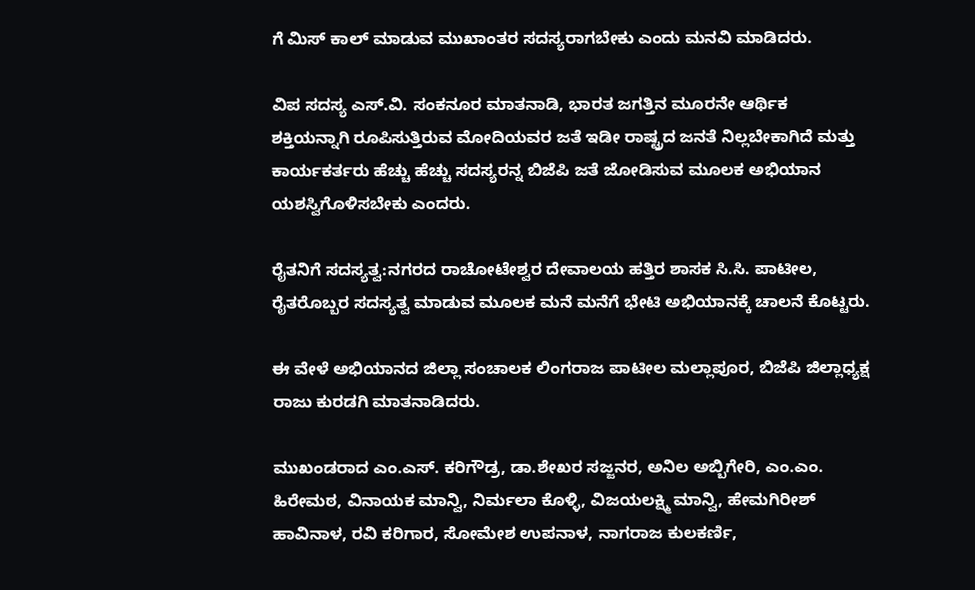ಗೆ ಮಿಸ್ ಕಾಲ್ ಮಾಡುವ ಮುಖಾಂತರ ಸದಸ್ಯರಾಗಬೇಕು ಎಂದು ಮನವಿ ಮಾಡಿದರು.

ವಿಪ ಸದಸ್ಯ ಎಸ್.ವಿ. ಸಂಕನೂರ ಮಾತನಾಡಿ, ಭಾರತ ಜಗತ್ತಿನ ಮೂರನೇ ಆರ್ಥಿಕ ಶಕ್ತಿಯನ್ನಾಗಿ ರೂಪಿಸುತ್ತಿರುವ ಮೋದಿಯವರ ಜತೆ ಇಡೀ ರಾಷ್ಟ್ರದ ಜನತೆ ನಿಲ್ಲಬೇಕಾಗಿದೆ ಮತ್ತು ಕಾರ್ಯಕರ್ತರು ಹೆಚ್ಚು ಹೆಚ್ಚು ಸದಸ್ಯರನ್ನ ಬಿಜೆಪಿ ಜತೆ ಜೋಡಿಸುವ ಮೂಲಕ ಅಭಿಯಾನ ಯಶಸ್ವಿಗೊಳಿಸಬೇಕು ಎಂದರು.

ರೈತನಿಗೆ ಸದಸ್ಯತ್ವ:ನಗರದ ರಾಚೋಟೇಶ್ವರ ದೇವಾಲಯ ಹತ್ತಿರ ಶಾಸಕ ಸಿ.ಸಿ. ಪಾಟೀಲ, ರೈತರೊಬ್ಬರ ಸದಸ್ಯತ್ವ ಮಾಡುವ ಮೂಲಕ ಮನೆ ಮನೆಗೆ ಭೇಟಿ ಅಭಿಯಾನಕ್ಕೆ ಚಾಲನೆ ಕೊಟ್ಟರು.

ಈ ವೇಳೆ ಅಭಿಯಾನದ ಜಿಲ್ಲಾ ಸಂಚಾಲಕ ಲಿಂಗರಾಜ ಪಾಟೀಲ ಮಲ್ಲಾಪೂರ, ಬಿಜೆಪಿ ಜಿಲ್ಲಾಧ್ಯಕ್ಷ ರಾಜು ಕುರಡಗಿ ಮಾತನಾಡಿದರು.

ಮುಖಂಡರಾದ ಎಂ.ಎಸ್. ಕರಿಗೌಡ್ರ, ಡಾ.ಶೇಖರ ಸಜ್ಜನರ, ಅನಿಲ ಅಬ್ಬಿಗೇರಿ, ಎಂ.ಎಂ. ಹಿರೇಮಠ, ವಿನಾಯಕ ಮಾನ್ವಿ, ನಿರ್ಮಲಾ ಕೊಳ್ಳಿ, ವಿಜಯಲಕ್ಷ್ಮಿ ಮಾನ್ವಿ, ಹೇಮಗಿರೀಶ್ ಹಾವಿನಾಳ, ರವಿ ಕರಿಗಾರ, ಸೋಮೇಶ ಉಪನಾಳ, ನಾಗರಾಜ ಕುಲಕರ್ಣಿ,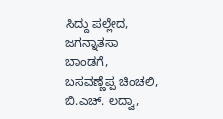ಸಿದ್ದು ಪಲ್ಲೇದ, ಜಗನ್ನಾತಸಾ ಬಾಂಡಗೆ, ಬಸವಣ್ಣೆಪ್ಪ ಚಿಂಚಲಿ, ಬಿ.ಎಚ್. ಲದ್ವಾ,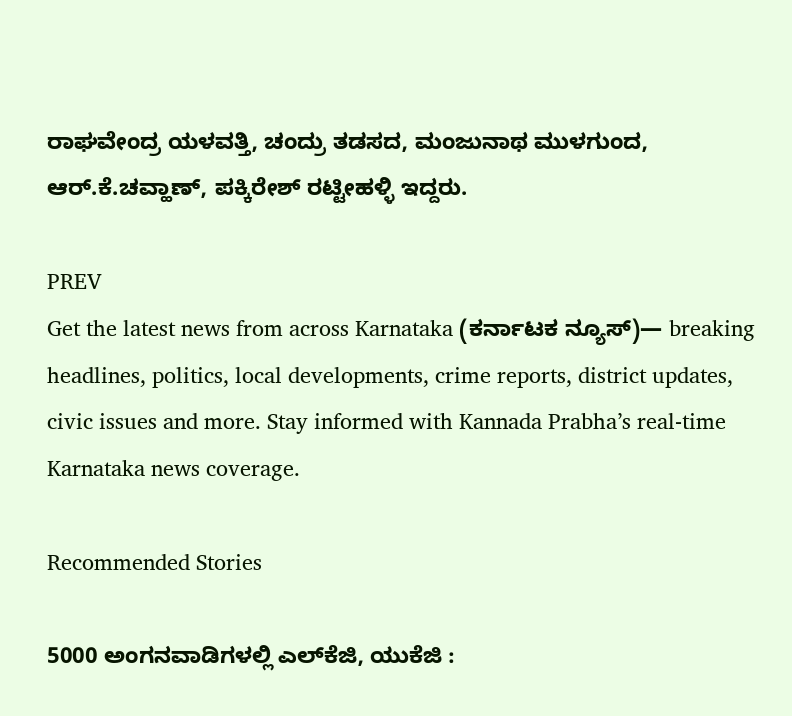ರಾಘವೇಂದ್ರ ಯಳವತ್ತಿ, ಚಂದ್ರು ತಡಸದ, ಮಂಜುನಾಥ ಮುಳಗುಂದ, ಆರ್.ಕೆ.ಚವ್ಹಾಣ್, ಪಕ್ಕಿರೇಶ್ ರಟ್ಟೀಹಳ್ಳಿ ಇದ್ದರು.

PREV
Get the latest news from across Karnataka (ಕರ್ನಾಟಕ ನ್ಯೂಸ್)— breaking headlines, politics, local developments, crime reports, district updates, civic issues and more. Stay informed with Kannada Prabha’s real‑time Karnataka news coverage.

Recommended Stories

5000 ಅಂಗನವಾಡಿಗಳಲ್ಲಿ ಎಲ್‌ಕೆಜಿ, ಯುಕೆಜಿ :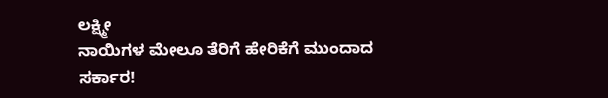ಲಕ್ಷ್ಮೀ
ನಾಯಿಗಳ ಮೇಲೂ ತೆರಿಗೆ ಹೇರಿಕೆಗೆ ಮುಂದಾದ ಸರ್ಕಾರ!